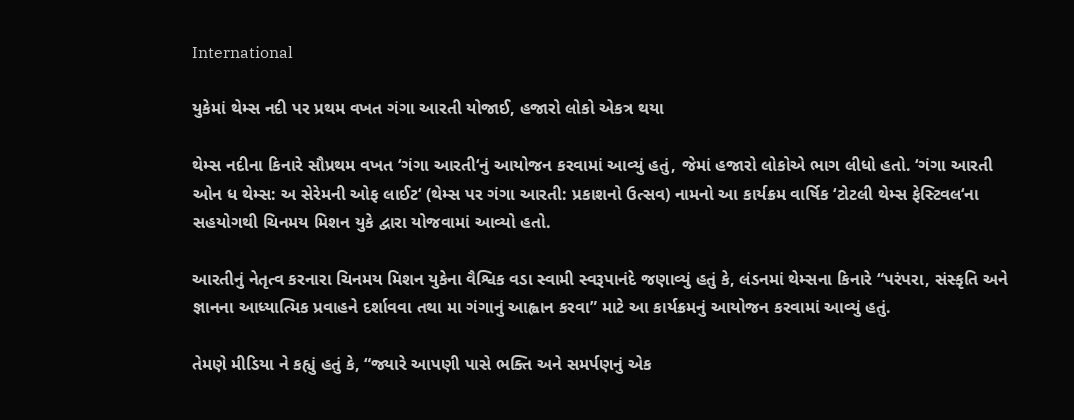International

યુકેમાં થેમ્સ નદી પર પ્રથમ વખત ગંગા આરતી યોજાઈ, હજારો લોકો એકત્ર થયા

થેમ્સ નદીના કિનારે સૌપ્રથમ વખત ‘ગંગા આરતી‘નું આયોજન કરવામાં આવ્યું હતું, જેમાં હજારો લોકોએ ભાગ લીધો હતો. ‘ગંગા આરતી ઓન ધ થેમ્સ: અ સેરેમની ઓફ લાઈટ‘ (થેમ્સ પર ગંગા આરતી: પ્રકાશનો ઉત્સવ) નામનો આ કાર્યક્રમ વાર્ષિક ‘ટોટલી થેમ્સ ફેસ્ટિવલ‘ના સહયોગથી ચિનમય મિશન યુકે દ્વારા યોજવામાં આવ્યો હતો.

આરતીનું નેતૃત્વ કરનારા ચિનમય મિશન યુકેના વૈશ્વિક વડા સ્વામી સ્વરૂપાનંદે જણાવ્યું હતું કે, લંડનમાં થેમ્સના કિનારે “પરંપરા, સંસ્કૃતિ અને જ્ઞાનના આધ્યાત્મિક પ્રવાહને દર્શાવવા તથા મા ગંગાનું આહ્વાન કરવા” માટે આ કાર્યક્રમનું આયોજન કરવામાં આવ્યું હતું.

તેમણે મીડિયા ને કહ્યું હતું કે, “જ્યારે આપણી પાસે ભક્તિ અને સમર્પણનું એક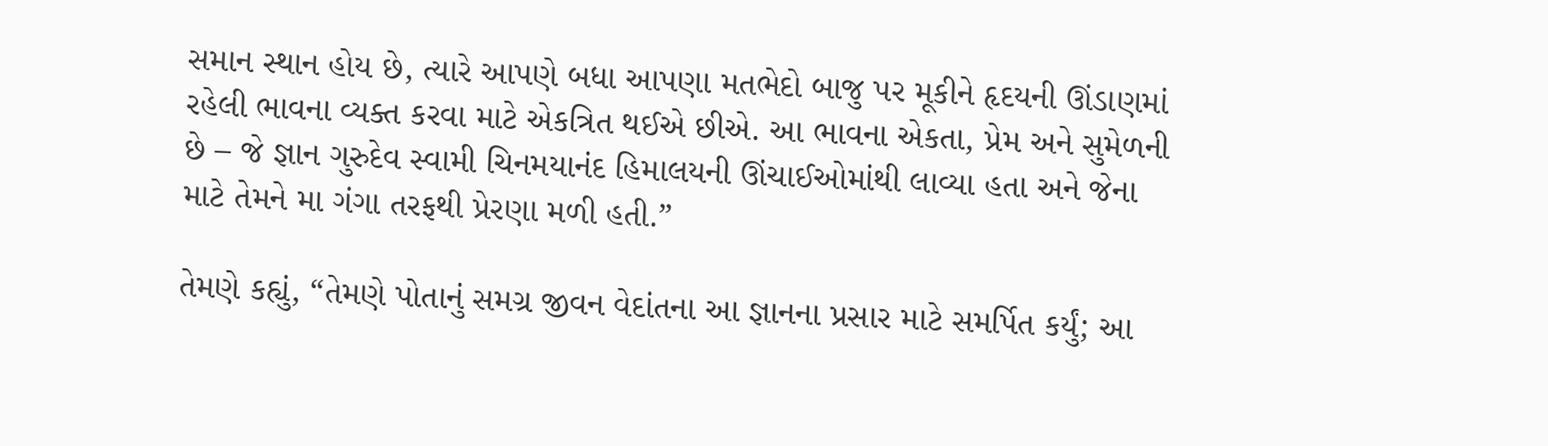સમાન સ્થાન હોય છે, ત્યારે આપણે બધા આપણા મતભેદો બાજુ પર મૂકીને હૃદયની ઊંડાણમાં રહેલી ભાવના વ્યક્ત કરવા માટે એકત્રિત થઈએ છીએ. આ ભાવના એકતા, પ્રેમ અને સુમેળની છે – જે જ્ઞાન ગુરુદેવ સ્વામી ચિનમયાનંદ હિમાલયની ઊંચાઈઓમાંથી લાવ્યા હતા અને જેના માટે તેમને મા ગંગા તરફથી પ્રેરણા મળી હતી.”

તેમણે કહ્યું, “તેમણે પોતાનું સમગ્ર જીવન વેદાંતના આ જ્ઞાનના પ્રસાર માટે સમર્પિત કર્યું; આ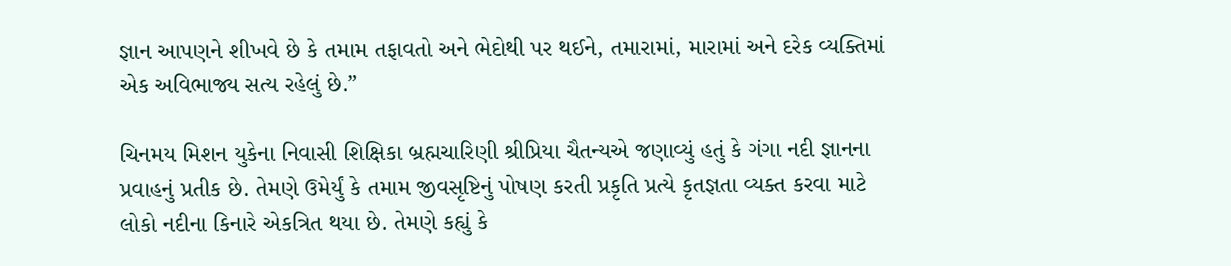જ્ઞાન આપણને શીખવે છે કે તમામ તફાવતો અને ભેદોથી પર થઈને, તમારામાં, મારામાં અને દરેક વ્યક્તિમાં એક અવિભાજ્ય સત્ય રહેલું છે.”

ચિનમય મિશન યુકેના નિવાસી શિક્ષિકા બ્રહ્મચારિણી શ્રીપ્રિયા ચૈતન્યએ જણાવ્યું હતું કે ગંગા નદી જ્ઞાનના પ્રવાહનું પ્રતીક છે. તેમણે ઉમેર્યું કે તમામ જીવસૃષ્ટિનું પોષણ કરતી પ્રકૃતિ પ્રત્યે કૃતજ્ઞતા વ્યક્ત કરવા માટે લોકો નદીના કિનારે એકત્રિત થયા છે. તેમણે કહ્યું કે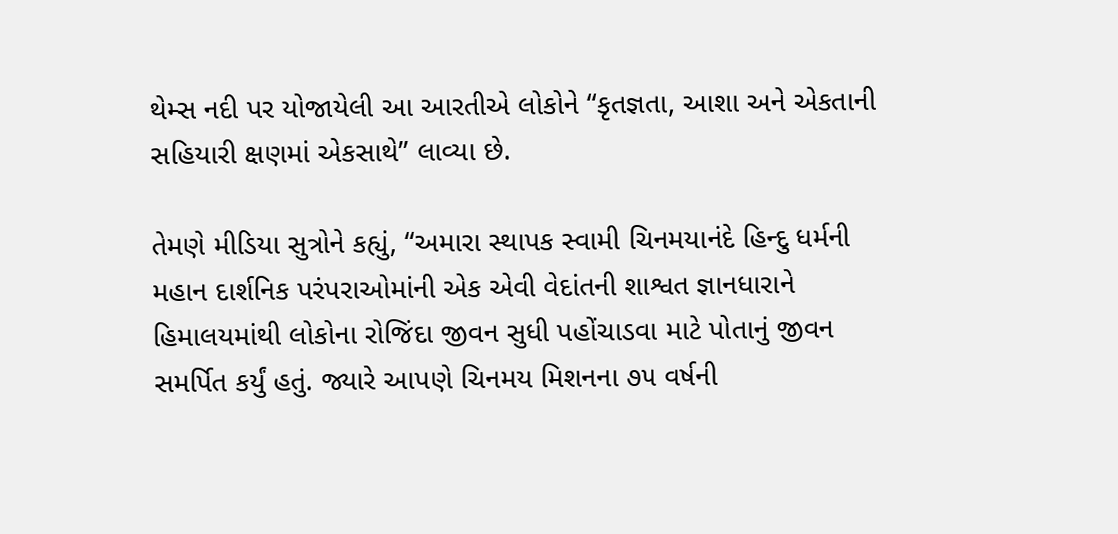થેમ્સ નદી પર યોજાયેલી આ આરતીએ લોકોને “કૃતજ્ઞતા, આશા અને એકતાની સહિયારી ક્ષણમાં એકસાથે” લાવ્યા છે.

તેમણે મીડિયા સુત્રોને કહ્યું, “અમારા સ્થાપક સ્વામી ચિનમયાનંદે હિન્દુ ધર્મની મહાન દાર્શનિક પરંપરાઓમાંની એક એવી વેદાંતની શાશ્વત જ્ઞાનધારાને હિમાલયમાંથી લોકોના રોજિંદા જીવન સુધી પહોંચાડવા માટે પોતાનું જીવન સમર્પિત કર્યું હતું. જ્યારે આપણે ચિનમય મિશનના ૭૫ વર્ષની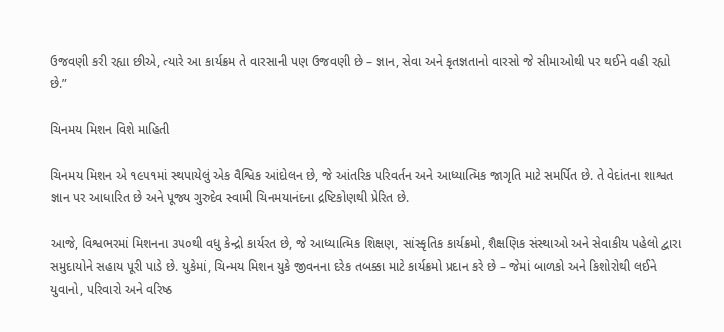ઉજવણી કરી રહ્યા છીએ, ત્યારે આ કાર્યક્રમ તે વારસાની પણ ઉજવણી છે – જ્ઞાન, સેવા અને કૃતજ્ઞતાનો વારસો જે સીમાઓથી પર થઈને વહી રહ્યો છે.”

ચિનમય મિશન વિશે માહિતી

ચિનમય મિશન એ ૧૯૫૧માં સ્થપાયેલું એક વૈશ્વિક આંદોલન છે, જે આંતરિક પરિવર્તન અને આધ્યાત્મિક જાગૃતિ માટે સમર્પિત છે. તે વેદાંતના શાશ્વત જ્ઞાન પર આધારિત છે અને પૂજ્ય ગુરુદેવ સ્વામી ચિનમયાનંદના દ્રષ્ટિકોણથી પ્રેરિત છે.

આજે, વિશ્વભરમાં મિશનના ૩૫૦થી વધુ કેન્દ્રો કાર્યરત છે, જે આધ્યાત્મિક શિક્ષણ, સાંસ્કૃતિક કાર્યક્રમો, શૈક્ષણિક સંસ્થાઓ અને સેવાકીય પહેલો દ્વારા સમુદાયોને સહાય પૂરી પાડે છે. યુકેમાં, ચિન્મય મિશન યુકે જીવનના દરેક તબક્કા માટે કાર્યક્રમો પ્રદાન કરે છે – જેમાં બાળકો અને કિશોરોથી લઈને યુવાનો, પરિવારો અને વરિષ્ઠ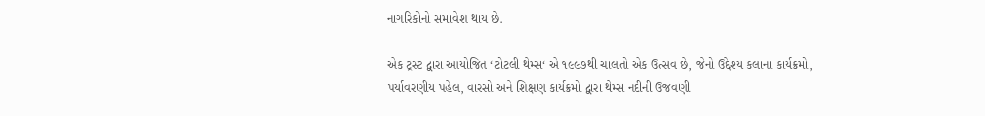નાગરિકોનો સમાવેશ થાય છે.

એક ટ્રસ્ટ દ્વારા આયોજિત ‘ટોટલી થેમ્સ‘ એ ૧૯૯૭થી ચાલતો એક ઉત્સવ છે, જેનો ઉદ્દેશ્ય કલાના કાર્યક્રમો, પર્યાવરણીય પહેલ, વારસો અને શિક્ષણ કાર્યક્રમો દ્વારા થેમ્સ નદીની ઉજવણી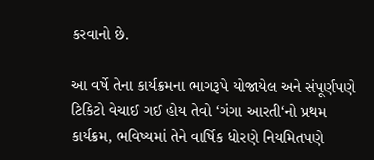કરવાનો છે.

આ વર્ષે તેના કાર્યક્રમના ભાગરૂપે યોજાયેલ અને સંપૂર્ણપણે ટિકિટો વેચાઈ ગઈ હોય તેવો ‘ગંગા આરતી‘નો પ્રથમ કાર્યક્રમ, ભવિષ્યમાં તેને વાર્ષિક ધોરણે નિયમિતપણે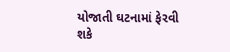યોજાતી ઘટનામાં ફેરવી શકે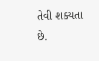તેવી શક્યતા છે.